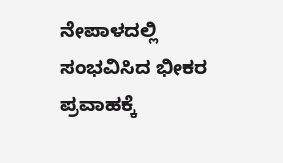ನೇಪಾಳದಲ್ಲಿ ಸಂಭವಿಸಿದ ಭೀಕರ ಪ್ರವಾಹಕ್ಕೆ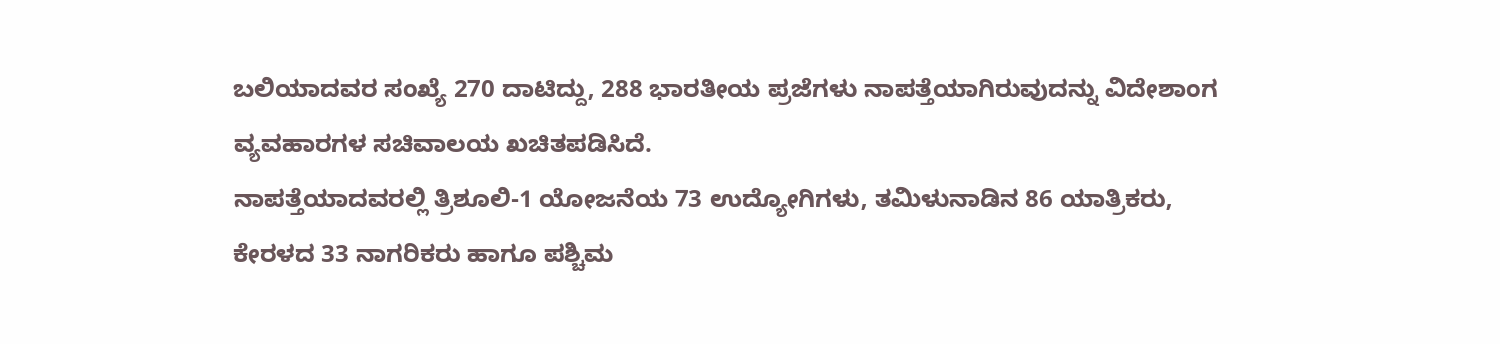ಬಲಿಯಾದವರ ಸಂಖ್ಯೆ 270 ದಾಟಿದ್ದು, 288 ಭಾರತೀಯ ಪ್ರಜೆಗಳು ನಾಪತ್ತೆಯಾಗಿರುವುದನ್ನು ವಿದೇಶಾಂಗ ವ್ಯವಹಾರಗಳ ಸಚಿವಾಲಯ ಖಚಿತಪಡಿಸಿದೆ.
ನಾಪತ್ತೆಯಾದವರಲ್ಲಿ ತ್ರಿಶೂಲಿ-1 ಯೋಜನೆಯ 73 ಉದ್ಯೋಗಿಗಳು, ತಮಿಳುನಾಡಿನ 86 ಯಾತ್ರಿಕರು, ಕೇರಳದ 33 ನಾಗರಿಕರು ಹಾಗೂ ಪಶ್ಚಿಮ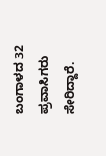ಬಂಗಾಳದ 32 ಪ್ರವಾಸಿಗರು ಸೇರಿದ್ದಾರೆ.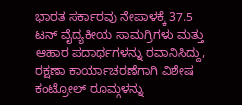ಭಾರತ ಸರ್ಕಾರವು ನೇಪಾಳಕ್ಕೆ 37.5 ಟನ್ ವೈದ್ಯಕೀಯ ಸಾಮಗ್ರಿಗಳು ಮತ್ತು ಆಹಾರ ಪದಾರ್ಥಗಳನ್ನು ರವಾನಿಸಿದ್ದು, ರಕ್ಷಣಾ ಕಾರ್ಯಾಚರಣೆಗಾಗಿ ವಿಶೇಷ ಕಂಟ್ರೋಲ್ ರೂಮ್ಗಳನ್ನು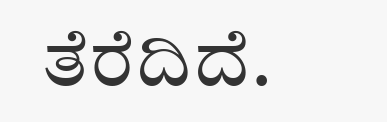ತೆರೆದಿದೆ.